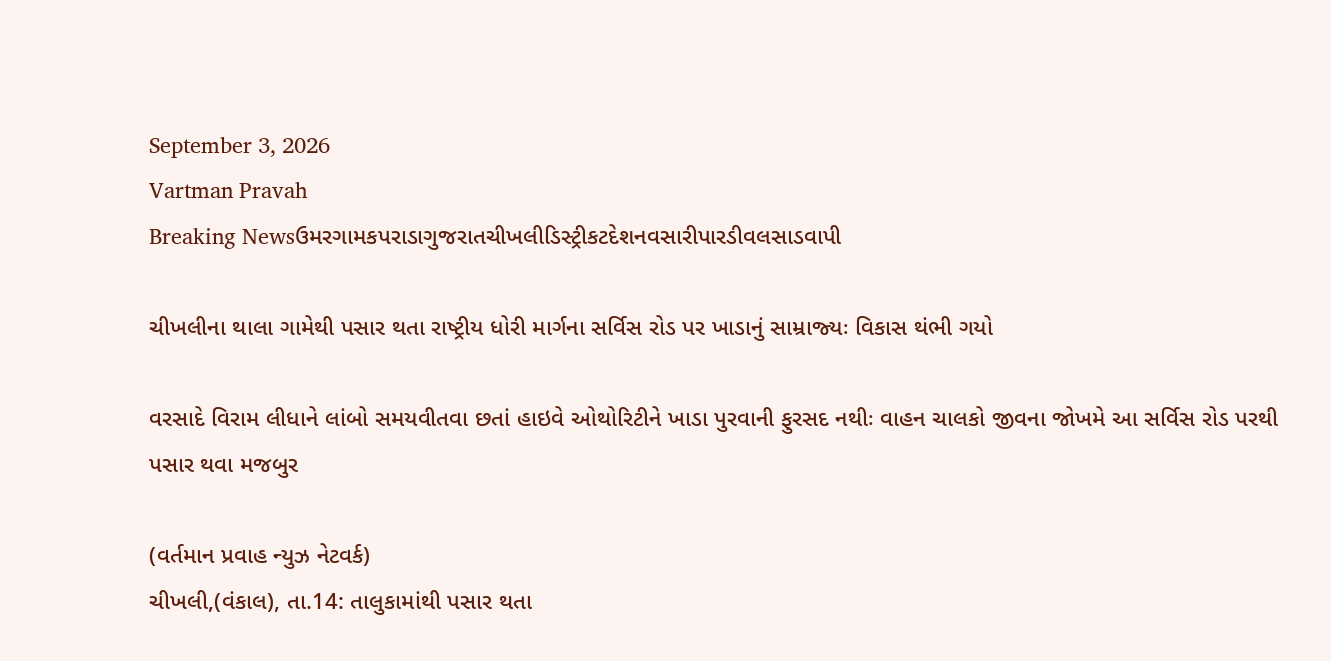September 3, 2026
Vartman Pravah
Breaking Newsઉમરગામકપરાડાગુજરાતચીખલીડિસ્ટ્રીકટદેશનવસારીપારડીવલસાડવાપી

ચીખલીના થાલા ગામેથી પસાર થતા રાષ્‍ટ્રીય ધોરી માર્ગના સર્વિસ રોડ પર ખાડાનું સામ્રાજ્‍યઃ વિકાસ થંભી ગયો

વરસાદે વિરામ લીધાને લાંબો સમયવીતવા છતાં હાઇવે ઓથોરિટીને ખાડા પુરવાની ફુરસદ નથીઃ વાહન ચાલકો જીવના જોખમે આ સર્વિસ રોડ પરથી પસાર થવા મજબુર

(વર્તમાન પ્રવાહ ન્‍યુઝ નેટવર્ક)
ચીખલી,(વંકાલ), તા.14: તાલુકામાંથી પસાર થતા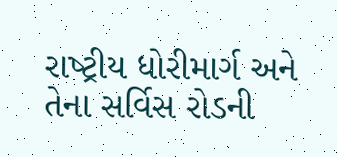રાષ્‍ટ્રીય ધોરીમાર્ગ અને તેના સર્વિસ રોડની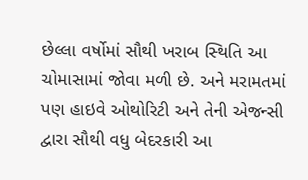છેલ્લા વર્ષોમાં સૌથી ખરાબ સ્‍થિતિ આ ચોમાસામાં જોવા મળી છે. અને મરામતમાં પણ હાઇવે ઓથોરિટી અને તેની એજન્‍સી દ્વારા સૌથી વધુ બેદરકારી આ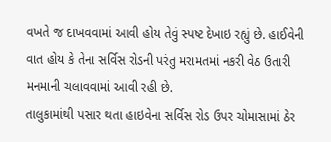વખતે જ દાખવવામાં આવી હોય તેવું સ્‍પષ્ટ દેખાઇ રહ્યું છે. હાઈવેની વાત હોય કે તેના સર્વિસ રોડની પરંતુ મરામતમાં નકરી વેઠ ઉતારી મનમાની ચલાવવામાં આવી રહી છે.
તાલુકામાંથી પસાર થતા હાઇવેના સર્વિસ રોડ ઉપર ચોમાસામાં ઠેર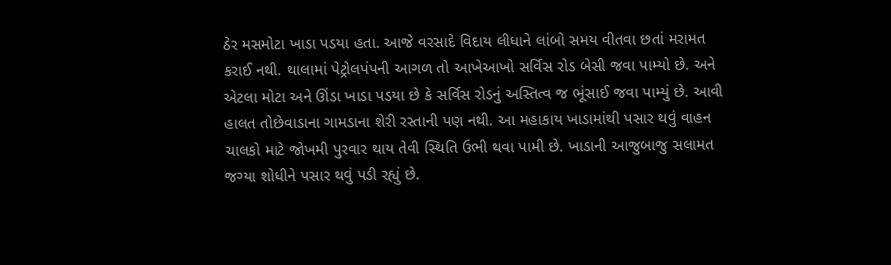ઠેર મસમોટા ખાડા પડયા હતા. આજે વરસાદે વિદાય લીધાને લાંબો સમય વીતવા છતાં મરામત કરાઈ નથી. થાલામાં પેટ્રોલપંપની આગળ તો આખેઆખો સર્વિસ રોડ બેસી જવા પામ્‍યો છે. અને એટલા મોટા અને ઊંડા ખાડા પડયા છે કે સર્વિસ રોડનું અસ્‍તિત્‍વ જ ભૂંસાઈ જવા પામ્‍યું છે. આવી હાલત તોછેવાડાના ગામડાના શેરી રસ્‍તાની પણ નથી. આ મહાકાય ખાડામાંથી પસાર થવું વાહન ચાલકો માટે જોખમી પુરવાર થાય તેવી સ્‍થિતિ ઉભી થવા પામી છે. ખાડાની આજુબાજુ સલામત જગ્‍યા શોધીને પસાર થવું પડી રહ્યું છે.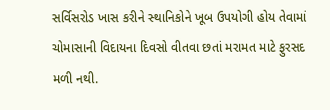સર્વિસરોડ ખાસ કરીને સ્‍થાનિકોને ખૂબ ઉપયોગી હોય તેવામાં ચોમાસાની વિદાયના દિવસો વીતવા છતાં મરામત માટે ફુરસદ મળી નથી.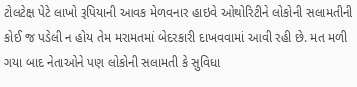ટોલટેક્ષ પેટે લાખો રૂપિયાની આવક મેળવનાર હાઇવે ઓથોરિટીને લોકોની સલામતીની કોઈ જ પડેલી ન હોય તેમ મરામતમાં બેદરકારી દાખવવામાં આવી રહી છે. મત મળી ગયા બાદ નેતાઓને પણ લોકોની સલામતી કે સુવિધા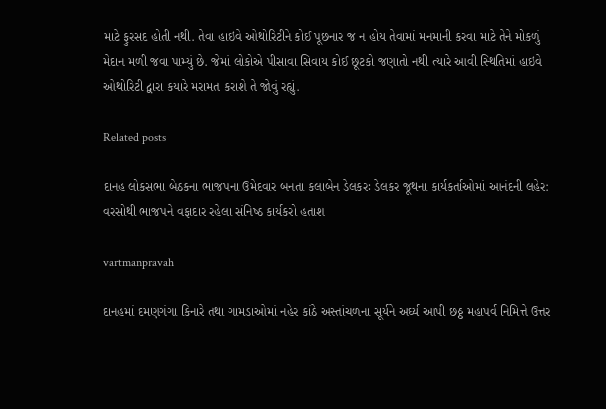માટે ફુરસદ હોતી નથી. તેવા હાઇવે ઓથોરિટીને કોઈ પૂછનાર જ ન હોય તેવામાં મનમાની કરવા માટે તેને મોકળું મેદાન મળી જવા પામ્‍યું છે. જેમાં લોકોએ પીસાવા સિવાય કોઈ છૂટકો જણાતો નથી ત્‍યારે આવી સ્‍થિતિમાં હાઇવે ઓથોરિટી દ્વારા કયારે મરામત કરાશે તે જોવું રહ્યું.

Related posts

દાનહ લોકસભા બેઠકના ભાજપના ઉમેદવાર બનતા કલાબેન ડેલકરઃ ડેલકર જૂથના કાર્યકર્તાઓમાં આનંદની લહેર: વરસોથી ભાજપને વફાદાર રહેલા સંનિષ્‍ઠ કાર્યકરો હતાશ

vartmanpravah

દાનહમાં દમણગંગા કિનારે તથા ગામડાઓમાં નહેર કાંઠે અસ્‍તાંચળના સૂર્યને અર્ઘ્‍ય આપી છઠ્ઠ મહાપર્વ નિમિત્તે ઉત્તર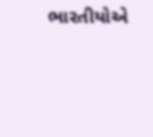ભારતીયોએ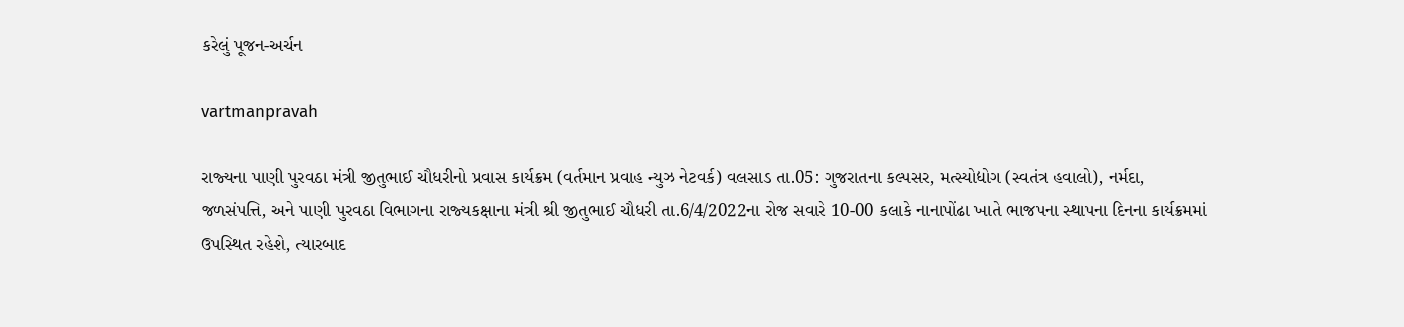કરેલું પૂજન-અર્ચન

vartmanpravah

રાજ્‍યના પાણી પુરવઠા મંત્રી જીતુભાઈ ચૌધરીનો પ્રવાસ કાર્યક્રમ (વર્તમાન પ્રવાહ ન્‍યુઝ નેટવર્ક) વલસાડ તા.05: ગુજરાતના કલ્‍પસર, મત્‍સ્‍યોદ્યોગ (સ્‍વતંત્ર હવાલો), નર્મદા, જળસંપત્તિ, અને પાણી પુરવઠા વિભાગના રાજ્‍યકક્ષાના મંત્રી શ્રી જીતુભાઈ ચૌધરી તા.6/4/2022ના રોજ સવારે 10-00 કલાકે નાનાપોંઢા ખાતે ભાજપના સ્‍થાપના દિનના કાર્યક્રમમાં ઉપસ્‍થિત રહેશે, ત્‍યારબાદ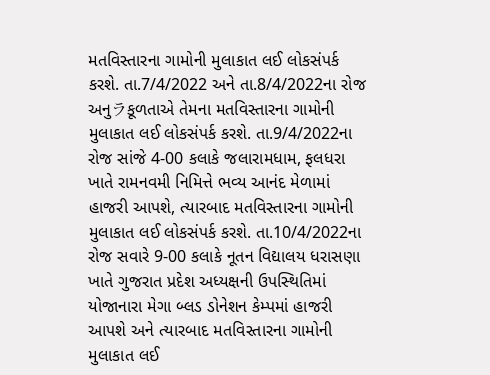મતવિસ્‍તારના ગામોની મુલાકાત લઈ લોકસંપર્ક કરશે. તા.7/4/2022 અને તા.8/4/2022ના રોજ અનુラકૂળતાએ તેમના મતવિસ્‍તારના ગામોની મુલાકાત લઈ લોકસંપર્ક કરશે. તા.9/4/2022ના રોજ સાંજે 4-00 કલાકે જલારામધામ, ફલધરા ખાતે રામનવમી નિમિત્તે ભવ્‍ય આનંદ મેળામાં હાજરી આપશે, ત્‍યારબાદ મતવિસ્‍તારના ગામોની મુલાકાત લઈ લોકસંપર્ક કરશે. તા.10/4/2022ના રોજ સવારે 9-00 કલાકે નૂતન વિદ્યાલય ધરાસણા ખાતે ગુજરાત પ્રદેશ અધ્‍યક્ષની ઉપસ્‍થિતિમાં યોજાનારા મેગા બ્‍લડ ડોનેશન કેમ્‍પમાં હાજરી આપશે અને ત્‍યારબાદ મતવિસ્‍તારના ગામોની મુલાકાત લઈ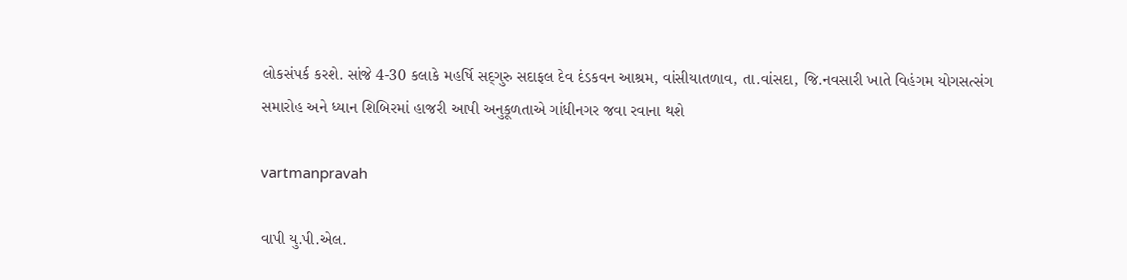લોકસંપર્ક કરશે. સાંજે 4-30 કલાકે મહર્ષિ સદ્‌ગુરુ સદાફલ દેવ દંડકવન આશ્રમ, વાંસીયાતળાવ, તા.વાંસદા, જિ.નવસારી ખાતે વિહંગમ યોગસત્‍સંગ સમારોહ અને ધ્‍યાન શિબિરમાં હાજરી આપી અનુકૂળતાએ ગાંધીનગર જવા રવાના થશે

vartmanpravah

વાપી યુ.પી.એલ.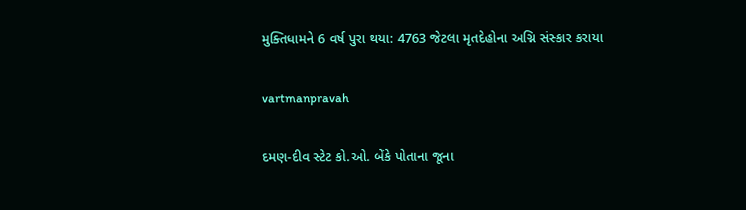મુક્‍તિધામને 6 વર્ષ પુરા થયા: 4763 જેટલા મૃતદેહોના અગ્નિ સંસ્‍કાર કરાયા

vartmanpravah

દમણ-દીવ સ્‍ટેટ કો.ઓ. બેંકે પોતાના જૂના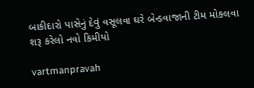બાકીદારો પાસેનું દેવું વસૂલવા ઘરે બેન્‍ડવાજાની ટીમ મોકલવા શરૂ કરેલો નવો કિમીયો

vartmanpravah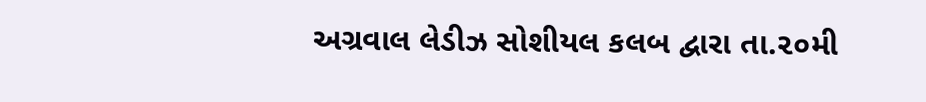અગ્રવાલ લેડીઝ સોશીયલ કલબ દ્વારા તા.૨૦મી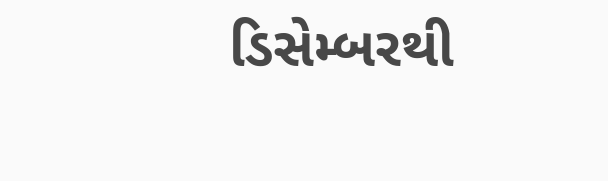ડિસેમ્‍બરથી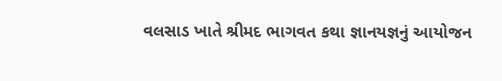વલસાડ ખાતે શ્રીમદ ભાગવત કથા જ્ઞાનયજ્ઞનું આયોજન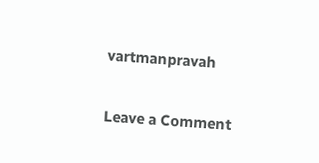vartmanpravah

Leave a Comment